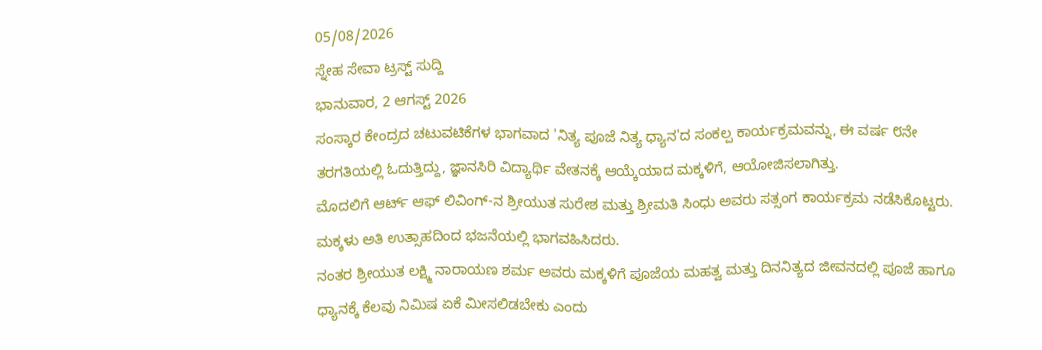05/08/2026
ಸ್ನೇಹ ಸೇವಾ ಟ್ರಸ್ಟ್ ಸುದ್ದಿ
ಭಾನುವಾರ, 2 ಆಗಸ್ಟ್ 2026
ಸಂಸ್ಕಾರ ಕೇಂದ್ರದ ಚಟುವಟಿಕೆಗಳ ಭಾಗವಾದ 'ನಿತ್ಯ ಪೂಜೆ ನಿತ್ಯ ಧ್ಯಾನ'ದ ಸಂಕಲ್ಪ ಕಾರ್ಯಕ್ರಮವನ್ನು, ಈ ವರ್ಷ ೮ನೇ ತರಗತಿಯಲ್ಲಿ ಓದುತ್ತಿದ್ದು, ಜ್ಞಾನಸಿರಿ ವಿದ್ಯಾರ್ಥಿ ವೇತನಕ್ಕೆ ಆಯ್ಕೆಯಾದ ಮಕ್ಕಳಿಗೆ, ಆಯೋಜಿಸಲಾಗಿತ್ತು.
ಮೊದಲಿಗೆ ಆರ್ಟ್ ಆಫ್ ಲಿವಿಂಗ್-ನ ಶ್ರೀಯುತ ಸುರೇಶ ಮತ್ತು ಶ್ರೀಮತಿ ಸಿಂಧು ಅವರು ಸತ್ಸಂಗ ಕಾರ್ಯಕ್ರಮ ನಡೆಸಿಕೊಟ್ಟರು. ಮಕ್ಕಳು ಅತಿ ಉತ್ಸಾಹದಿಂದ ಭಜನೆಯಲ್ಲಿ ಭಾಗವಹಿಸಿದರು.
ನಂತರ ಶ್ರೀಯುತ ಲಕ್ಷ್ಮಿ ನಾರಾಯಣ ಶರ್ಮ ಅವರು ಮಕ್ಕಳಿಗೆ ಪೂಜೆಯ ಮಹತ್ವ ಮತ್ತು ದಿನನಿತ್ಯದ ಜೀವನದಲ್ಲಿ ಪೂಜೆ ಹಾಗೂ ಧ್ಯಾನಕ್ಕೆ ಕೆಲವು ನಿಮಿಷ ಏಕೆ ಮೀಸಲಿಡಬೇಕು ಎಂದು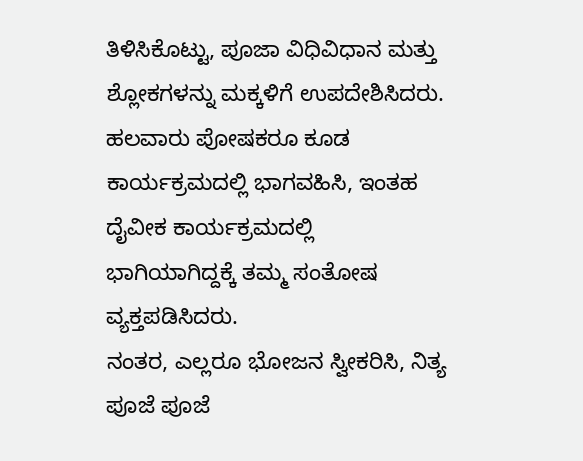ತಿಳಿಸಿಕೊಟ್ಟು, ಪೂಜಾ ವಿಧಿವಿಧಾನ ಮತ್ತು ಶ್ಲೋಕಗಳನ್ನು ಮಕ್ಕಳಿಗೆ ಉಪದೇಶಿಸಿದರು.
ಹಲವಾರು ಪೋಷಕರೂ ಕೂಡ ಕಾರ್ಯಕ್ರಮದಲ್ಲಿ ಭಾಗವಹಿಸಿ, ಇಂತಹ ದೈವೀಕ ಕಾರ್ಯಕ್ರಮದಲ್ಲಿ ಭಾಗಿಯಾಗಿದ್ದಕ್ಕೆ ತಮ್ಮ ಸಂತೋಷ ವ್ಯಕ್ತಪಡಿಸಿದರು.
ನಂತರ, ಎಲ್ಲರೂ ಭೋಜನ ಸ್ವೀಕರಿಸಿ, ನಿತ್ಯ ಪೂಜೆ ಪೂಜೆ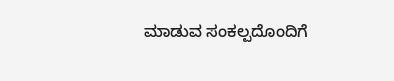ಮಾಡುವ ಸಂಕಲ್ಪದೊಂದಿಗೆ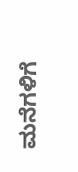ಮನೆಗಳಿಗೆ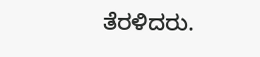ತೆರಳಿದರು.